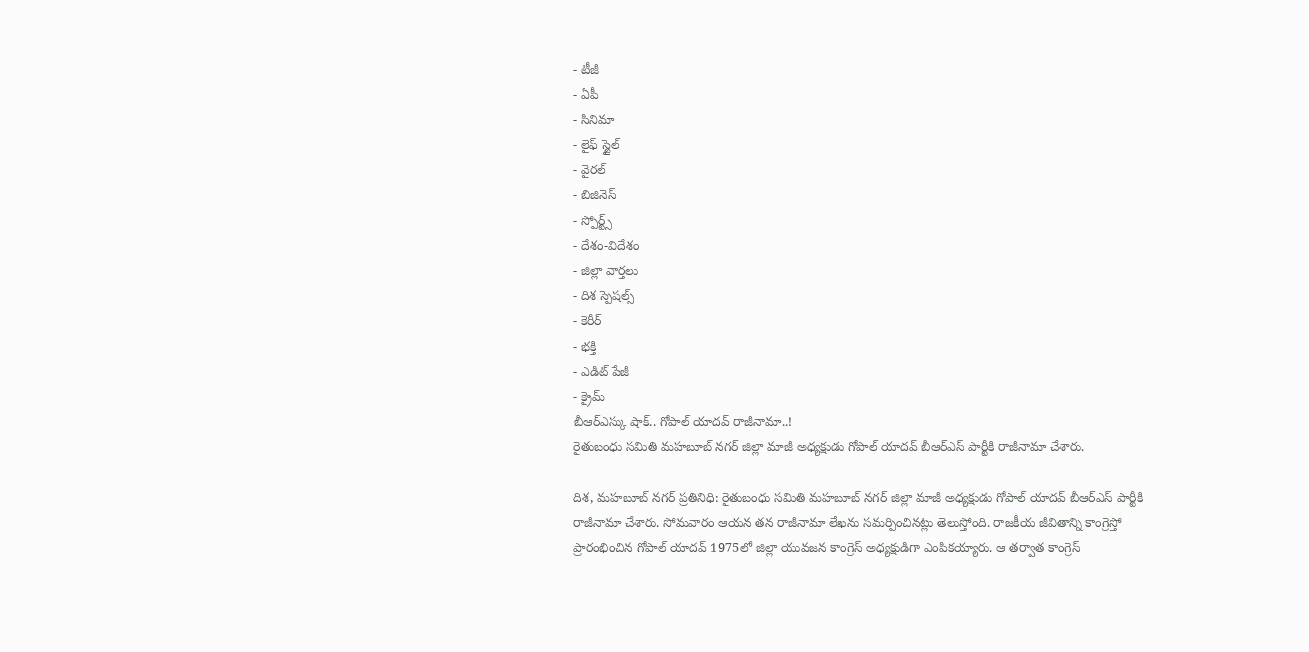- టీజీ
- ఏపీ
- సినిమా
- లైఫ్ స్టైల్
- వైరల్
- బిజినెస్
- స్పోర్ట్స్
- దేశం-విదేశం
- జిల్లా వార్తలు
- దిశ స్పెషల్స్
- కెరీర్
- భక్తి
- ఎడిట్ పేజీ
- క్రైమ్
బీఆర్ఎస్కు షాక్.. గోపాల్ యాదవ్ రాజీనామా..!
రైతుబంధు సమితి మహబూబ్ నగర్ జిల్లా మాజీ అధ్యక్షుడు గోపాల్ యాదవ్ బీఆర్ఎస్ పార్టీకి రాజీనామా చేశారు.

దిశ, మహబూబ్ నగర్ ప్రతినిధి: రైతుబంధు సమితి మహబూబ్ నగర్ జిల్లా మాజీ అధ్యక్షుడు గోపాల్ యాదవ్ బీఆర్ఎస్ పార్టీకి రాజీనామా చేశారు. సోమవారం ఆయన తన రాజీనామా లేఖను సమర్పించినట్లు తెలుస్తోంది. రాజకీయ జీవితాన్ని కాంగ్రెస్తో ప్రారంభించిన గోపాల్ యాదవ్ 1975లో జిల్లా యువజన కాంగ్రెస్ అధ్యక్షుడిగా ఎంపికయ్యారు. ఆ తర్వాత కాంగ్రెస్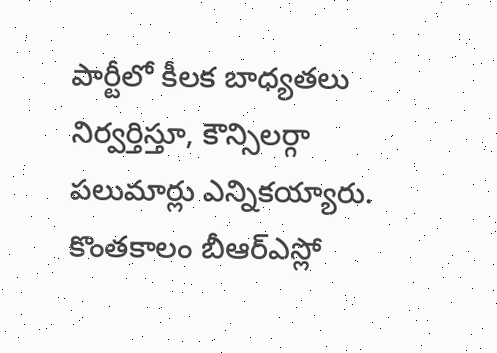పార్టీలో కీలక బాధ్యతలు నిర్వర్తిస్తూ, కౌన్సిలర్గా పలుమార్లు ఎన్నికయ్యారు.
కొంతకాలం బీఆర్ఎస్లో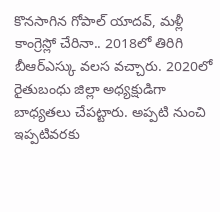కొనసాగిన గోపాల్ యాదవ్, మళ్లీ కాంగ్రెస్లో చేరినా.. 2018లో తిరిగి బీఆర్ఎస్కు వలస వచ్చారు. 2020లో రైతుబంధు జిల్లా అధ్యక్షుడిగా బాధ్యతలు చేపట్టారు. అప్పటి నుంచి ఇప్పటివరకు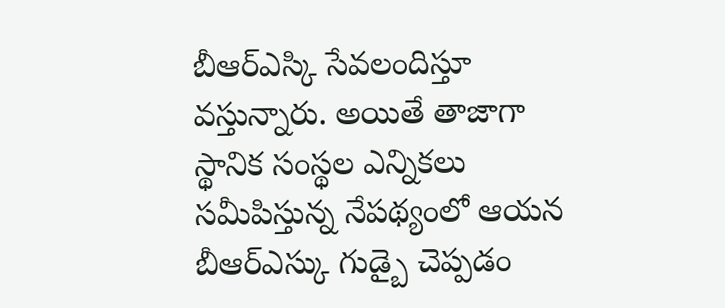బీఆర్ఎస్కి సేవలందిస్తూ వస్తున్నారు. అయితే తాజాగా స్థానిక సంస్థల ఎన్నికలు సమీపిస్తున్న నేపథ్యంలో ఆయన బీఆర్ఎస్కు గుడ్బై చెప్పడం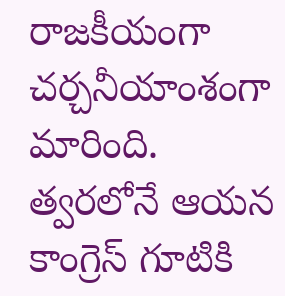రాజకీయంగా చర్చనీయాంశంగా మారింది. త్వరలోనే ఆయన కాంగ్రెస్ గూటికి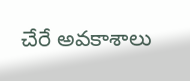చేరే అవకాశాలు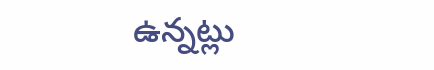ఉన్నట్లు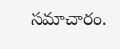సమాచారం.